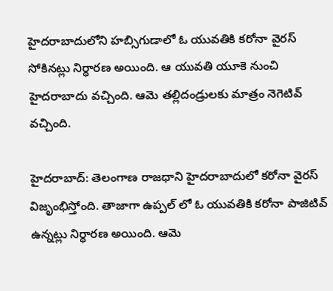హైదరాబాదులోని హబ్సిగుడాలో ఓ యువతికి కరోనా వైరస్ సోకినట్లు నిర్ధారణ అయింది. ఆ యువతి యూకె నుంచి హైదరాబాదు వచ్చింది. ఆమె తల్లిదండ్రులకు మాత్రం నెగెటివ్ వచ్చింది.

హైదరాబాద్: తెలంగాణ రాజధాని హైదరాబాదులో కరోనా వైరస్ విజృంభిస్తోంది. తాజాగా ఉప్పల్ లో ఓ యువతికి కరోనా పాజిటివ్ ఉన్నట్లు నిర్ధారణ అయింది. ఆమె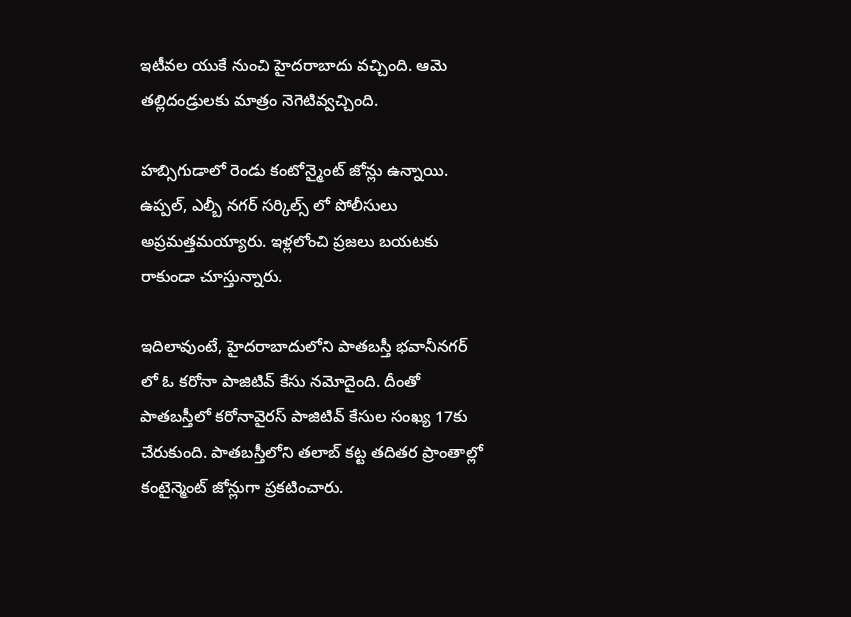ఇటీవల యుకే నుంచి హైదరాబాదు వచ్చింది. ఆమె తల్లిదండ్రులకు మాత్రం నెగెటివ్వచ్చింది.

హబ్సిగుడాలో రెండు కంటోన్మైంట్ జోన్లు ఉన్నాయి. ఉప్పల్, ఎల్బీ నగర్ సర్కిల్స్ లో పోలీసులు అప్రమత్తమయ్యారు. ఇళ్లలోంచి ప్రజలు బయటకు రాకుండా చూస్తున్నారు.

ఇదిలావుంటే, హైదరాబాదులోని పాతబస్తీ భవానీనగర్ లో ఓ కరోనా పాజిటివ్ కేసు నమోదైంది. దీంతో పాతబస్తీలో కరోనావైరస్ పాజిటివ్ కేసుల సంఖ్య 17కు చేరుకుంది. పాతబస్తీలోని తలాబ్ కట్ట తదితర ప్రాంతాల్లో కంటైన్మెంట్ జోన్లుగా ప్రకటించారు.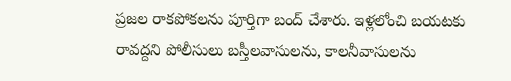ప్రజల రాకపోకలను పూర్తిగా బంద్ చేశారు. ఇళ్లలోంచి బయటకు రావద్దని పోలీసులు బస్తీలవాసులను, కాలనీవాసులను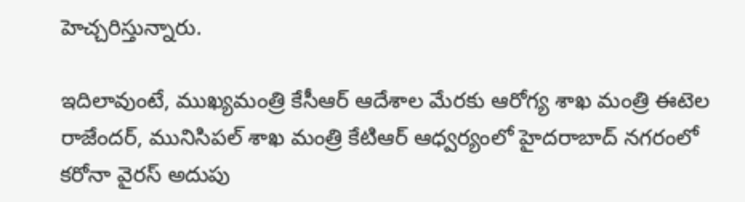హెచ్చరిస్తున్నారు.

ఇదిలావుంటే, ముఖ్యమంత్రి కేసీఆర్ ఆదేశాల మేరకు ఆరోగ్య శాఖ మంత్రి ఈటెల రాజేందర్, మునిసిపల్ శాఖ మంత్రి కేటిఆర్ ఆధ్వర్యంలో హైదరాబాద్ నగరంలో కరోనా వైరస్ అదుపు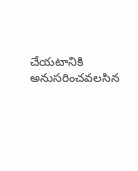చేయటానికి అనుసరించవలసిన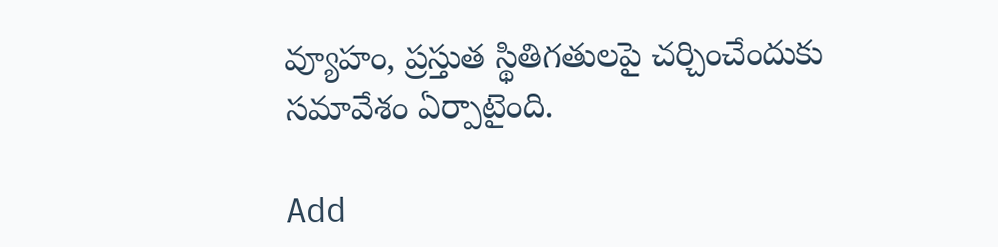వ్యూహం, ప్రస్తుత స్థితిగతులపై చర్చించేందుకు సమావేశం ఏర్పాటైంది.

Add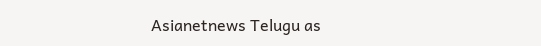Asianetnews Telugu as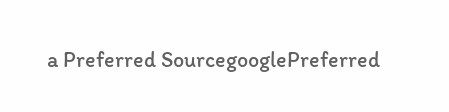a Preferred SourcegooglePreferred